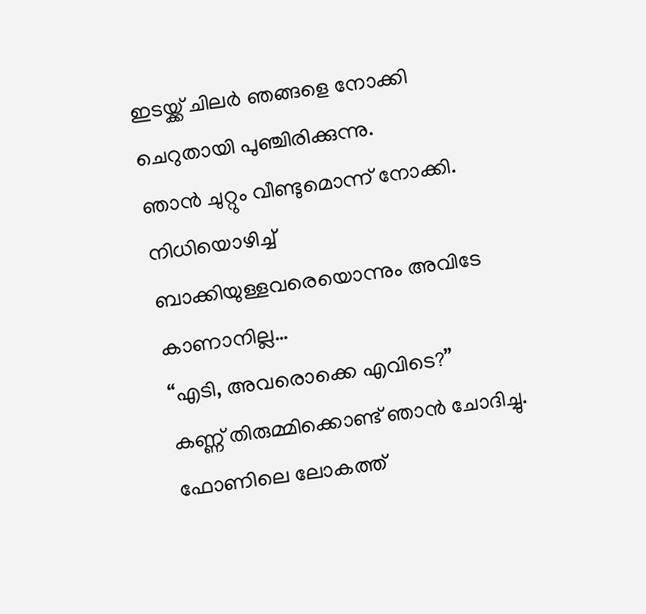ഇടയ്ക്ക് ചിലർ ഞങ്ങളെ നോക്കി ചെറുതായി പുഞ്ചിരിക്കുന്നു.
ഞാൻ ചുറ്റും വീണ്ടുമൊന്ന് നോക്കി. നിധിയൊഴിച്ച് ബാക്കിയുള്ളവരെയൊന്നും അവിടേ കാണാനില്ല…
“എടി, അവരൊക്കെ എവിടെ?”
കണ്ണ് തിരുമ്മിക്കൊണ്ട് ഞാൻ ചോദിച്ചു. ഫോണിലെ ലോകത്ത്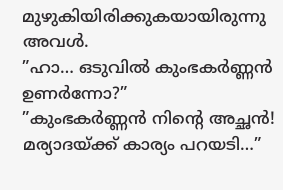മുഴുകിയിരിക്കുകയായിരുന്നു അവൾ.
”ഹാ… ഒടുവിൽ കുംഭകർണ്ണൻ ഉണർന്നോ?”
”കുംഭകർണ്ണൻ നിന്റെ അച്ഛൻ! മര്യാദയ്ക്ക് കാര്യം പറയടി…”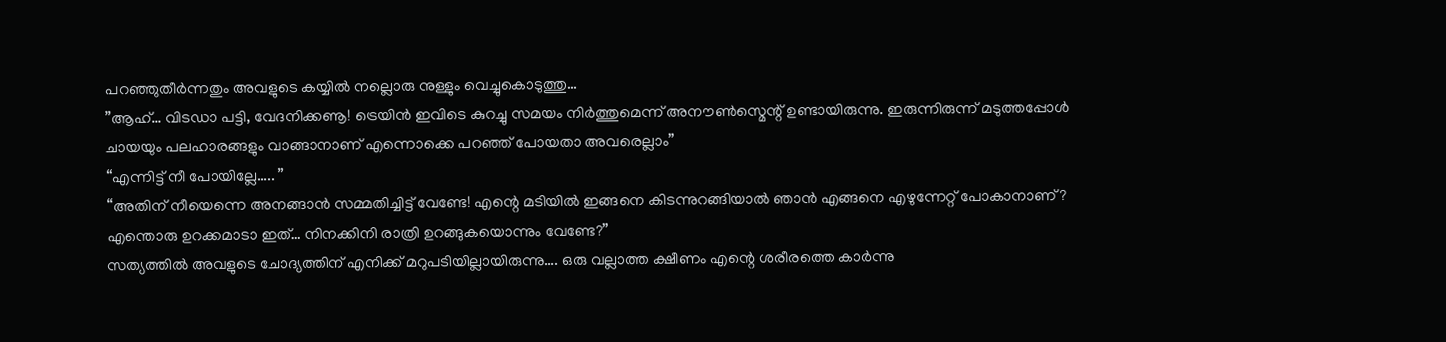പറഞ്ഞുതീർന്നതും അവളുടെ കയ്യിൽ നല്ലൊരു നുള്ളും വെച്ചുകൊടുത്തു…
”ആഹ്… വിടഡാ പട്ടി, വേദനിക്കണൂ! ട്രെയിൻ ഇവിടെ കുറച്ചു സമയം നിർത്തുമെന്ന് അനൗൺസ്മെന്റ് ഉണ്ടായിരുന്നു. ഇരുന്നിരുന്ന് മടുത്തപ്പോൾ ചായയും പലഹാരങ്ങളും വാങ്ങാനാണ് എന്നൊക്കെ പറഞ്ഞ് പോയതാ അവരെല്ലാം”
“എന്നിട്ട് നീ പോയില്ലേ….. ”
“അതിന് നീയെന്നെ അനങ്ങാൻ സമ്മതിച്ചിട്ട് വേണ്ടേ! എന്റെ മടിയിൽ ഇങ്ങനെ കിടന്നുറങ്ങിയാൽ ഞാൻ എങ്ങനെ എഴുന്നേറ്റ് പോകാനാണ്? എന്തൊരു ഉറക്കമാടാ ഇത്… നിനക്കിനി രാത്രി ഉറങ്ങുകയൊന്നും വേണ്ടേ?”
സത്യത്തിൽ അവളുടെ ചോദ്യത്തിന് എനിക്ക് മറുപടിയില്ലായിരുന്നു…. ഒരു വല്ലാത്ത ക്ഷീണം എന്റെ ശരീരത്തെ കാർന്നു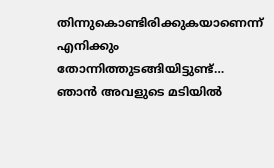തിന്നുകൊണ്ടിരിക്കുകയാണെന്ന് എനിക്കും തോന്നിത്തുടങ്ങിയിട്ടുണ്ട്…
ഞാൻ അവളുടെ മടിയിൽ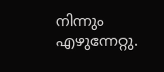നിന്നും എഴുന്നേറ്റു.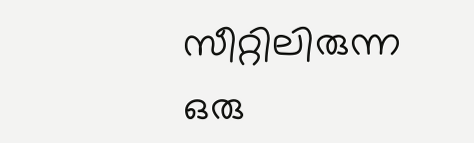സീറ്റിലിരുന്ന ഒരു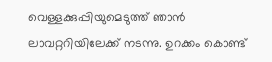വെള്ളക്കുപ്പിയുമെടുത്ത് ഞാൻ ലാവറ്ററിയിലേക്ക് നടന്നു. ഉറക്കം കൊണ്ട്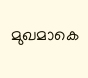മുഖമാകെ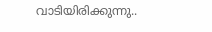വാടിയിരിക്കുന്നു..